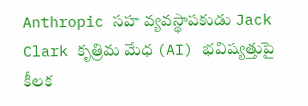Anthropic సహ వ్యవస్థాపకుడు Jack Clark కృత్రిమ మేధ (AI) భవిష్యత్తుపై కీలక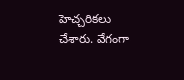హెచ్చరికలు చేశారు. వేగంగా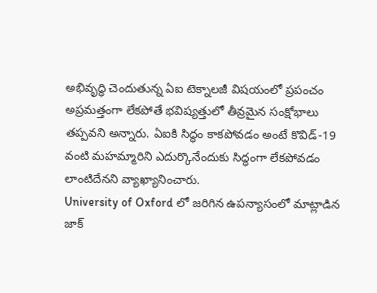అభివృద్ధి చెందుతున్న ఏఐ టెక్నాలజీ విషయంలో ప్రపంచం అప్రమత్తంగా లేకపోతే భవిష్యత్తులో తీవ్రమైన సంక్షోభాలు తప్పవని అన్నారు. ఏఐకి సిద్ధం కాకపోవడం అంటే కొవిడ్-19 వంటి మహమ్మారిని ఎదుర్కొనేందుకు సిద్ధంగా లేకపోవడం లాంటిదేనని వ్యాఖ్యానించారు.
University of Oxford లో జరిగిన ఉపన్యాసంలో మాట్లాడిన జాక్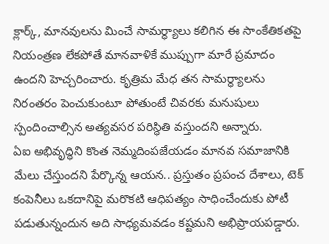క్లార్క్, మానవులను మించే సామర్థ్యాలు కలిగిన ఈ సాంకేతికతపై నియంత్రణ లేకపోతే మానవాళికే ముప్పుగా మారే ప్రమాదం ఉందని హెచ్చరించారు. కృత్రిమ మేధ తన సామర్థ్యాలను నిరంతరం పెంచుకుంటూ పోతుంటే చివరకు మనుషులు స్పందించాల్సిన అత్యవసర పరిస్థితి వస్తుందని అన్నారు.
ఏఐ అభివృద్ధిని కొంత నెమ్మదింపజేయడం మానవ సమాజానికి మేలు చేస్తుందని పేర్కొన్న ఆయన.. ప్రస్తుతం ప్రపంచ దేశాలు, టెక్ కంపెనీలు ఒకదానిపై మరొకటి ఆధిపత్యం సాధించేందుకు పోటీ పడుతున్నందున అది సాధ్యమవడం కష్టమని అభిప్రాయపడ్డారు.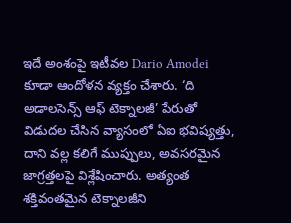ఇదే అంశంపై ఇటీవల Dario Amodei కూడా ఆందోళన వ్యక్తం చేశారు. ‘ది అడాలసెన్స్ ఆఫ్ టెక్నాలజీ’ పేరుతో విడుదల చేసిన వ్యాసంలో ఏఐ భవిష్యత్తు, దాని వల్ల కలిగే ముప్పులు, అవసరమైన జాగ్రత్తలపై విశ్లేషించారు. అత్యంత శక్తివంతమైన టెక్నాలజీని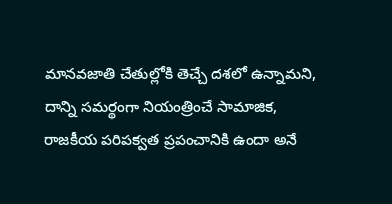మానవజాతి చేతుల్లోకి తెచ్చే దశలో ఉన్నామని, దాన్ని సమర్థంగా నియంత్రించే సామాజిక, రాజకీయ పరిపక్వత ప్రపంచానికి ఉందా అనే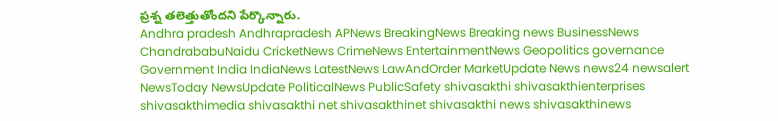ప్రశ్న తలెత్తుతోందని పేర్కొన్నారు.
Andhra pradesh Andhrapradesh APNews BreakingNews Breaking news BusinessNews ChandrababuNaidu CricketNews CrimeNews EntertainmentNews Geopolitics governance Government India IndiaNews LatestNews LawAndOrder MarketUpdate News news24 newsalert NewsToday NewsUpdate PoliticalNews PublicSafety shivasakthi shivasakthienterprises shivasakthimedia shivasakthi net shivasakthinet shivasakthi news shivasakthinews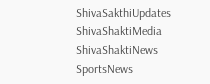ShivaSakthiUpdates ShivaShaktiMedia ShivaShaktiNews SportsNews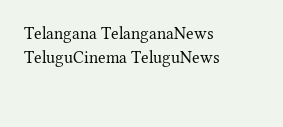Telangana TelanganaNews TeluguCinema TeluguNews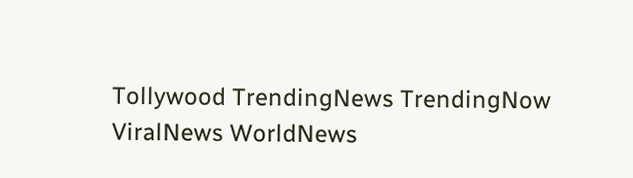Tollywood TrendingNews TrendingNow ViralNews WorldNews